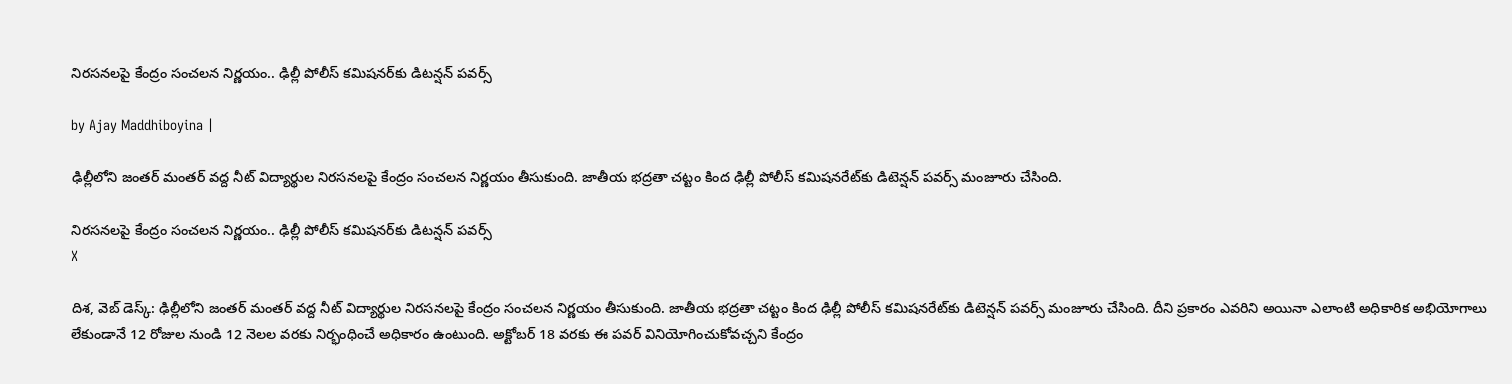నిరసనలపై కేంద్రం సంచలన నిర్ణయం.. ఢిల్లీ పోలీస్ కమిషనర్‌కు డిటన్షన్ పవర్స్

by Ajay Maddhiboyina |

ఢిల్లీలోని జంత‌ర్ మంత‌ర్ వ‌ద్ద నీట్ విద్యార్థుల నిర‌స‌న‌ల‌పై కేంద్రం సంచ‌ల‌న నిర్ణ‌యం తీసుకుంది. జాతీయ భ‌ద్ర‌తా చ‌ట్టం కింద ఢిల్లీ పోలీస్ క‌మిష‌న‌రేట్‌కు డిటెన్షన్ పవర్స్ మంజూరు చేసింది.

నిరసనలపై కేంద్రం సంచలన నిర్ణయం.. ఢిల్లీ పోలీస్ కమిషనర్‌కు డిటన్షన్ పవర్స్
X

దిశ‌, వెబ్ డెస్క్: ఢిల్లీలోని జంత‌ర్ మంత‌ర్ వ‌ద్ద నీట్ విద్యార్థుల నిర‌స‌న‌ల‌పై కేంద్రం సంచ‌ల‌న నిర్ణ‌యం తీసుకుంది. జాతీయ భ‌ద్ర‌తా చ‌ట్టం కింద ఢిల్లీ పోలీస్ క‌మిష‌న‌రేట్‌కు డిటెన్షన్ పవర్స్ మంజూరు చేసింది. దీని ప్రకారం ఎవరిని అయినా ఎలాంటి అధికారిక అభియోగాలు లేకుండానే 12 రోజుల నుండి 12 నెలల వరకు నిర్భంధించే అధికారం ఉంటుంది. అక్టోబర్ 18 వరకు ఈ పవర్ వినియోగించుకోవచ్చని కేంద్రం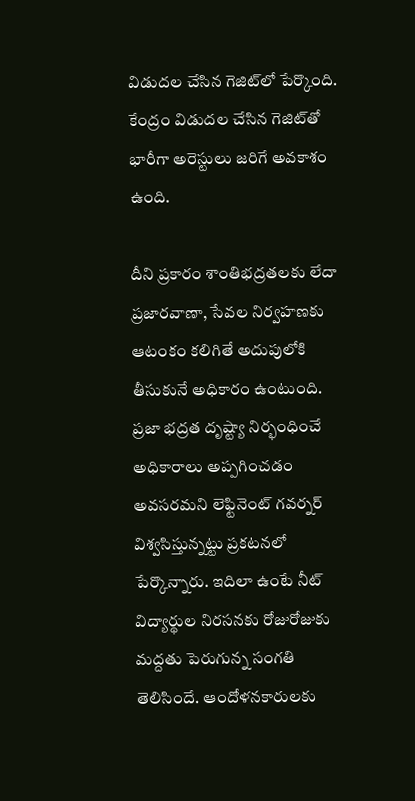విడుదల చేసిన గెజిట్‌లో పేర్కొంది. కేంద్రం విడుదల చేసిన గెజిట్‌తో భారీగా అరెస్టులు జరిగే అవకాశం ఉంది.

దీని ప్ర‌కారం శాంతిభ‌ద్ర‌త‌ల‌కు లేదా ప్ర‌జార‌వాణా, సేవ‌ల నిర్వ‌హ‌ణ‌కు ఆటంకం క‌లిగితే అదుపులోకి తీసుకునే అధికారం ఉంటుంది. ప్ర‌జా భ‌ద్ర‌త దృష్ట్యా నిర్భంధించే అధికారాలు అప్ప‌గించ‌డం అవ‌స‌రమ‌ని లెఫ్టినెంట్ గ‌వ‌ర్న‌ర్ విశ్వ‌సిస్తున్నట్టు ప్ర‌క‌ట‌న‌లో పేర్కొన్నారు. ఇదిలా ఉంటే నీట్ విద్యార్థుల నిర‌స‌న‌కు రోజురోజుకు మ‌ద్ద‌తు పెరుగున్న సంగ‌తి తెలిసిందే. ఆందోళ‌న‌కారుల‌కు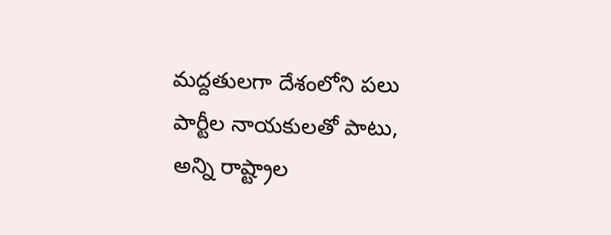మ‌ద్ద‌తుల‌గా దేశంలోని ప‌లు పార్టీల నాయ‌కుల‌తో పాటు, అన్ని రాష్ట్రాల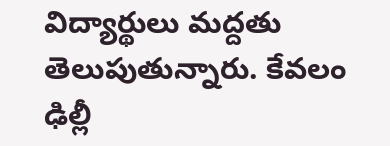విద్యార్థులు మ‌ద్ద‌తు తెలుపుతున్నారు. కేవ‌లం ఢిల్లీ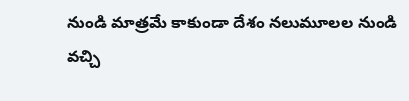నుండి మాత్రమే కాకుండా దేశం న‌లుమూల‌ల నుండి వ‌చ్చి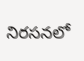నిర‌స‌న‌లో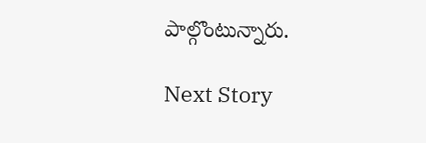పాల్గొంటున్నారు.

Next Story